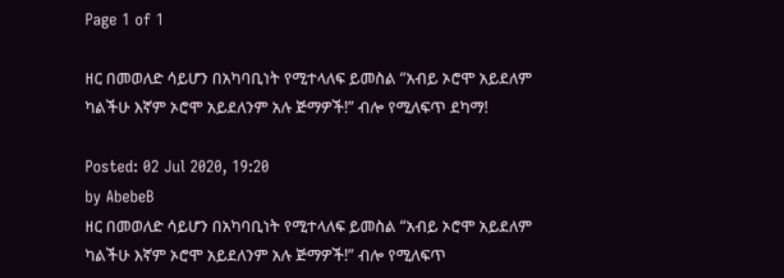Page 1 of 1

ዘር በመወለድ ሳይሆን በአካባቢነት የሚተላለፍ ይመስል “አብይ ኦሮሞ አይደለም ካልችሁ እኛም ኦሮሞ አይደለንም አሉ ጅማዎች!” ብሎ የሚለፍጥ ደካማ!

Posted: 02 Jul 2020, 19:20
by AbebeB
ዘር በመወለድ ሳይሆን በአካባቢነት የሚተላለፍ ይመስል “አብይ ኦሮሞ አይደለም ካልችሁ እኛም ኦሮሞ አይደለንም አሉ ጅማዎች!” ብሎ የሚለፍጥ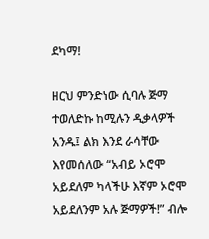ደካማ!

ዘርህ ምንድነው ሲባሉ ጅማ ተወለድኩ ከሚሉን ዲቃላዎች አንዱ፤ ልክ እንደ ራሳቸው እየመሰለው “አብይ ኦሮሞ አይደለም ካላችሁ እኛም ኦሮሞ አይደለንም አሉ ጅማዎች!” ብሎ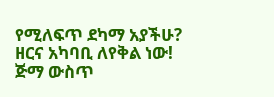የሚለፍጥ ደካማ አያችሁ? ዘርና አካባቢ ለየቅል ነው! ጅማ ውስጥ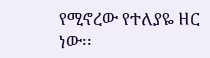የሚኖረው የተለያዬ ዘር ነው፡፡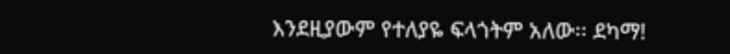እንደዚያውም የተለያዬ ፍላጎትም አለው፡፡ ደካማ!